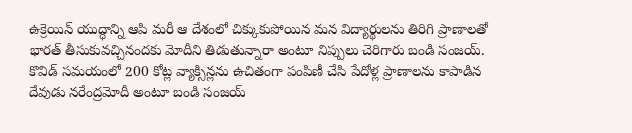ఉక్రెయిన్ యుద్ధాన్ని ఆపి మరీ ఆ దేశంలో చిక్కుకుపోయిన మన విద్యార్థులను తిరిగి ప్రాణాలతో భారత్ తీసుకువచ్చినందకు మోదీని తిడుతున్నారా అంటూ నిప్పులు చెరిగారు బండి సంజయ్. కొవిడ్ సమయంలో 200 కోట్ల వ్యాక్సిన్లను ఉచితంగా పంపిణీ చేసి పేదోళ్ల ప్రాణాలను కాపాడిన దేవుడు నరేంద్రమోదీ అంటూ బండి సంజయ్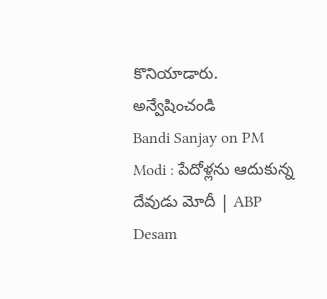కొనియాడారు.
అన్వేషించండి
Bandi Sanjay on PM Modi : పేదోళ్లను ఆదుకున్న దేవుడు మోదీ | ABP Desam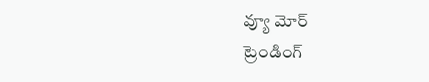వ్యూ మోర్
ట్రెండింగ్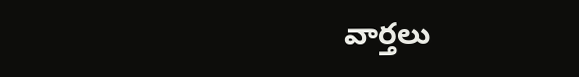వార్తలు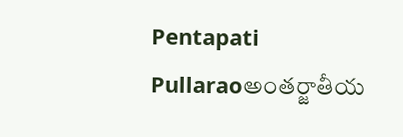Pentapati Pullaraoఅంతర్జాతీయ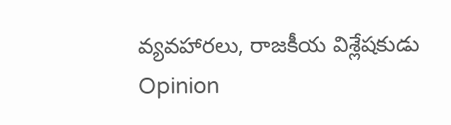వ్యవహారలు, రాజకీయ విశ్లేషకుడు
Opinion